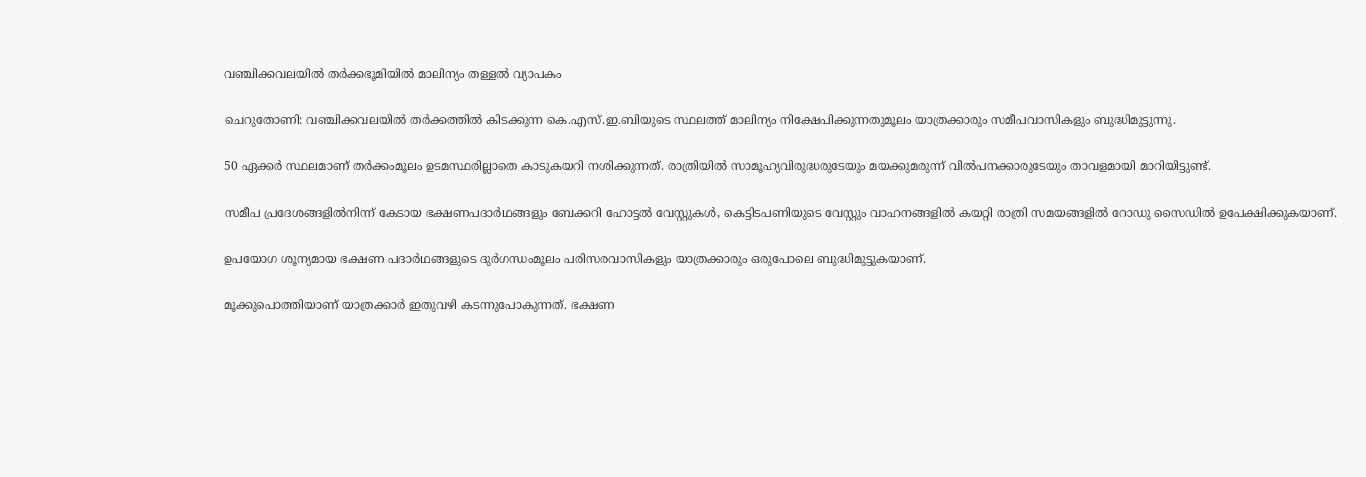വഞ്ചിക്കവലയില്‍ തർക്കഭൂമിയിൽ മാലിന്യം തള്ളൽ വ്യാപകം

ചെറുതോണി: വഞ്ചിക്കവലയില്‍ തര്‍ക്കത്തില്‍ കിടക്കുന്ന കെ.എസ്.ഇ.ബിയുടെ സ്ഥലത്ത് മാലിന്യം നിക്ഷേപിക്കുന്നതുമൂലം യാത്രക്കാരും സമീപവാസികളും ബുദ്ധിമുട്ടുന്നു.

50 ഏക്കര്‍ സ്ഥലമാണ് തര്‍ക്കംമൂലം ഉടമസ്ഥരില്ലാതെ കാടുകയറി നശിക്കുന്നത്. രാത്രിയില്‍ സാമൂഹ്യവിരുദ്ധരുടേയും മയക്കുമരുന്ന് വില്‍പനക്കാരുടേയും താവളമായി മാറിയിട്ടുണ്ട്.

സമീപ പ്രദേശങ്ങളില്‍നിന്ന് കേടായ ഭക്ഷണപദാർഥങ്ങളും ബേക്കറി ഹോട്ടല്‍ വേസ്റ്റുകള്‍, കെട്ടിടപണിയുടെ വേസ്റ്റും വാഹനങ്ങളില്‍ കയറ്റി രാത്രി സമയങ്ങളില്‍ റോഡു സൈഡില്‍ ഉപേക്ഷിക്കുകയാണ്.

ഉപയോഗ ശൂന്യമായ ഭക്ഷണ പദാർഥങ്ങളുടെ ദുർഗന്ധംമൂലം പരിസരവാസികളും യാത്രക്കാരും ഒരുപോലെ ബുദ്ധിമുട്ടുകയാണ്.

മൂക്കുപൊത്തിയാണ് യാത്രക്കാര്‍ ഇതുവഴി കടന്നുപോകുന്നത്. ഭക്ഷണ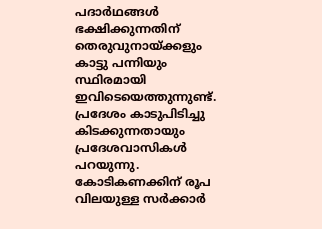പദാർഥങ്ങള്‍ ഭക്ഷിക്കുന്നതിന് തെരുവുനായ്ക്കളും കാട്ടു പന്നിയും സ്ഥിരമായി ഇവിടെയെത്തുന്നുണ്ട്. പ്രദേശം കാടുപിടിച്ചു കിടക്കുന്നതായും പ്രദേശവാസികള്‍ പറയുന്നു. കോടികണക്കിന് രൂപ വിലയുള്ള സര്‍ക്കാര്‍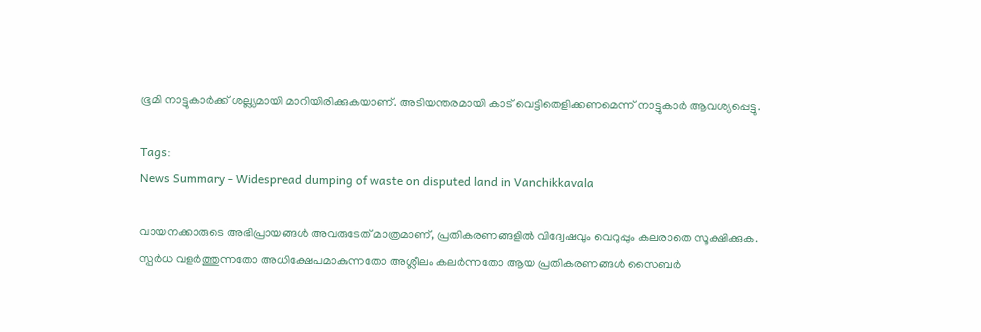ഭൂമി നാട്ടുകാര്‍ക്ക് ശല്ല്യമായി മാറിയിരിക്കുകയാണ്. അടിയന്തരമായി കാട് വെട്ടിതെളിക്കണമെന്ന് നാട്ടുകാര്‍ ആവശ്യപ്പെട്ടു.

Tags:
News Summary - Widespread dumping of waste on disputed land in Vanchikkavala

വായനക്കാരുടെ അഭിപ്രായങ്ങള്‍ അവരുടേത് മാത്രമാണ്, പ്രതികരണങ്ങളിൽ വിദ്വേഷവും വെറുപ്പും കലരാതെ സൂക്ഷിക്കുക. സ്പർധ വളർത്തുന്നതോ അധിക്ഷേപമാകുന്നതോ അശ്ലീലം കലർന്നതോ ആയ പ്രതികരണങ്ങൾ സൈബർ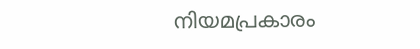നിയമപ്രകാരം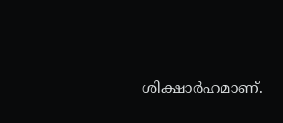ശിക്ഷാർഹമാണ്.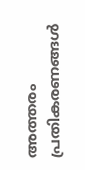അത്തരം പ്രതികരണങ്ങൾ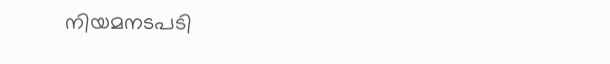നിയമനടപടി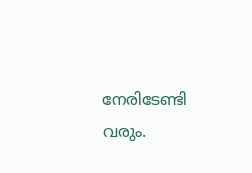നേരിടേണ്ടി വരും.